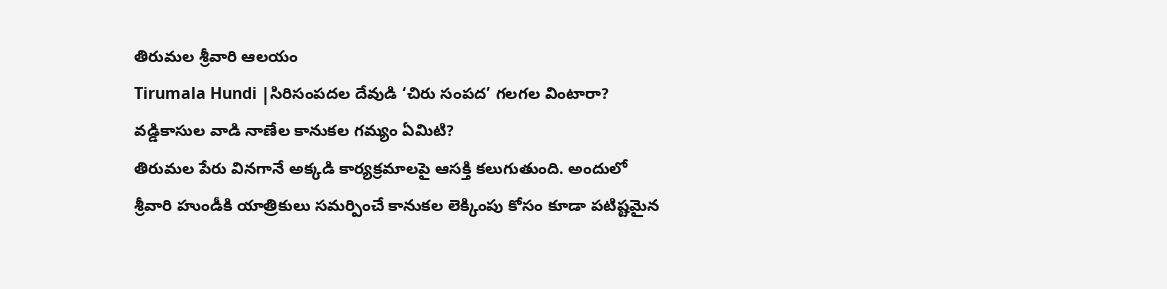తిరుమల శ్రీవారి ఆలయం
Tirumala Hundi |సిరిసంపదల దేవుడి ‘చిరు సంపద’ గలగల వింటారా?
వడ్డికాసుల వాడి నాణేల కానుకల గమ్యం ఏమిటి?
తిరుమల పేరు వినగానే అక్కడి కార్యక్రమాలపై ఆసక్తి కలుగుతుంది. అందులో శ్రీవారి హుండీకి యాత్రికులు సమర్పించే కానుకల లెక్కింపు కోసం కూడా పటిష్టమైన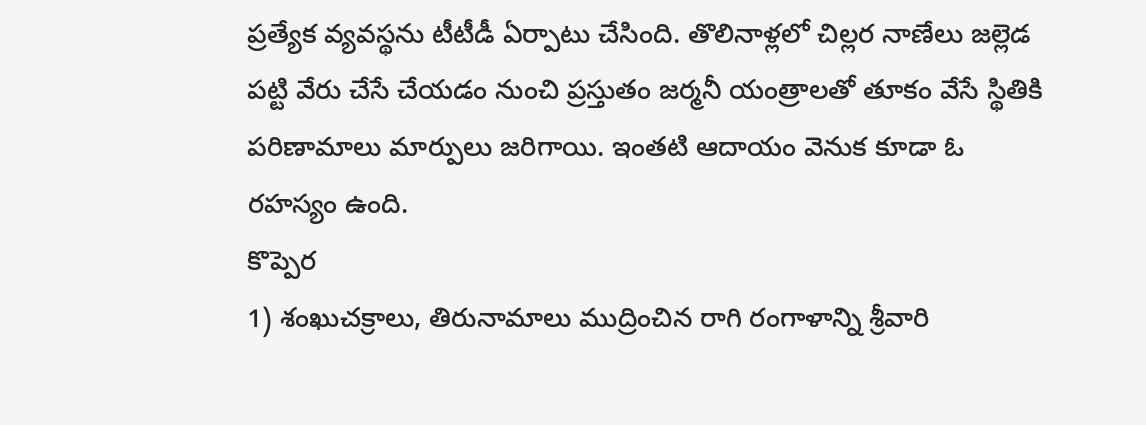ప్రత్యేక వ్యవస్థను టీటీడీ ఏర్పాటు చేసింది. తొలినాళ్లలో చిల్లర నాణేలు జల్లెడ పట్టి వేరు చేసే చేయడం నుంచి ప్రస్తుతం జర్మనీ యంత్రాలతో తూకం వేసే స్థితికి పరిణామాలు మార్పులు జరిగాయి. ఇంతటి ఆదాయం వెనుక కూడా ఓ రహస్యం ఉంది.
కొప్పెర
1) శంఖుచక్రాలు, తిరునామాలు ముద్రించిన రాగి రంగాళాన్ని శ్రీవారి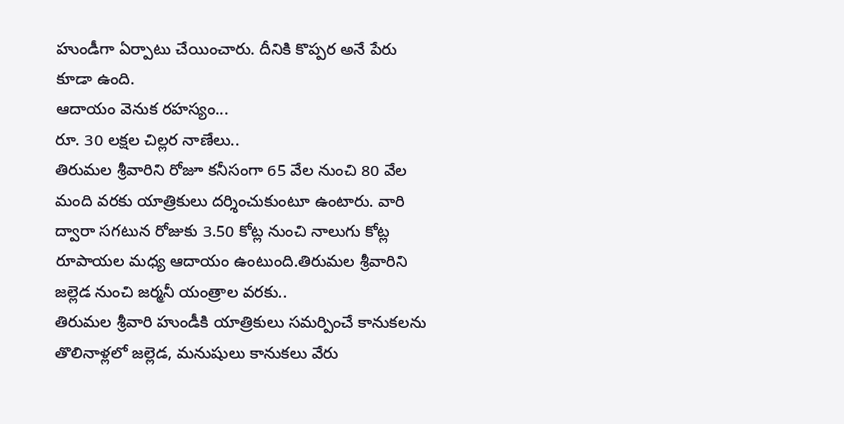హుండీగా ఏర్పాటు చేయించారు. దీనికి కొప్పర అనే పేరు కూడా ఉంది.
ఆదాయం వెనుక రహస్యం...
రూ. 30 లక్షల చిల్లర నాణేలు..
తిరుమల శ్రీవారిని రోజూ కనీసంగా 65 వేల నుంచి 80 వేల మంది వరకు యాత్రికులు దర్శించుకుంటూ ఉంటారు. వారి ద్వారా సగటున రోజుకు 3.50 కోట్ల నుంచి నాలుగు కోట్ల రూపాయల మధ్య ఆదాయం ఉంటుంది.తిరుమల శ్రీవారిని
జల్లెడ నుంచి జర్మనీ యంత్రాల వరకు..
తిరుమల శ్రీవారి హుండీకి యాత్రికులు సమర్పించే కానుకలను తొలినాళ్లలో జల్లెడ, మనుషులు కానుకలు వేరు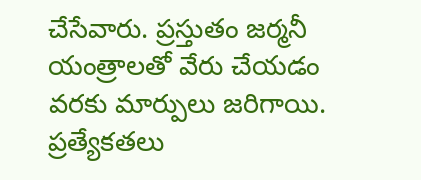చేసేవారు. ప్రస్తుతం జర్మనీ యంత్రాలతో వేరు చేయడం వరకు మార్పులు జరిగాయి.
ప్రత్యేకతలు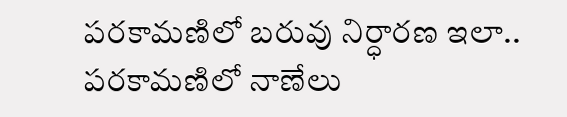పరకామణిలో బరువు నిర్ధారణ ఇలా..
పరకామణిలో నాణేలు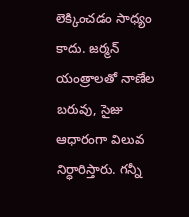లెక్కించడం సాధ్యం కాదు. జర్మన్ యంత్రాలతో నాణేల బరువు, సైజు ఆధారంగా విలువ నిర్ధారిస్తారు. గన్నీ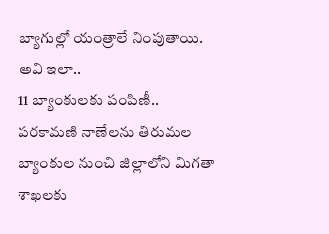బ్యాగుల్లో యంత్రాలే నింపుతాయి. అవి ఇలా..
11 బ్యాంకులకు పంపిణీ..
పరకామణి నాణేలను తిరుమల బ్యాంకుల నుంచి జిల్లాలోని మిగతా శాఖలకు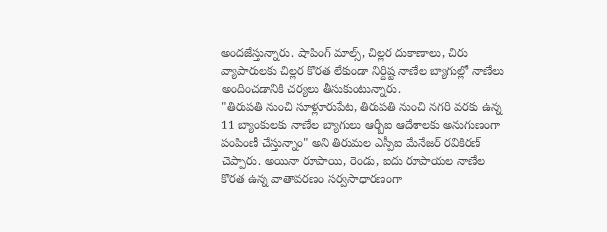అందజేస్తున్నారు. షాపింగ్ మాల్స్, చిల్లర దుకాణాలు, చిరు వ్యాపారులకు చిల్లర కొరత లేకుండా నిర్దిష్ట నాణేల బ్యాగుల్లో నాణేలు అందించడానికి చర్యలు తీసుకుంటున్నారు.
"తిరుపతి నుంచి సూళ్లూరుపేట, తిరుపతి నుంచి నగరి వరకు ఉన్న 11 బ్యాంకులకు నాణేల బ్యాగులు ఆర్బీఐ ఆదేశాలకు అనుగుణంగా పంపింణీ చేస్తున్నాం" అని తిరుమల ఎస్పీఐ మేనేజర్ రవికిరణ్ చెప్పారు. అయినా రూపాయి, రెండు, ఐదు రూపాయల నాణేల కొరత ఉన్న వాతావరణం సర్వసాధారణంగా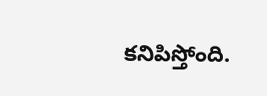కనిపిస్తోంది.